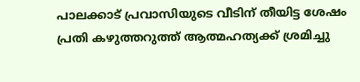പാലക്കാട് പ്രവാസിയുടെ വീടിന് തീയിട്ട ശേഷം പ്രതി കഴുത്തറുത്ത് ആത്മഹത്യക്ക് ശ്രമിച്ചു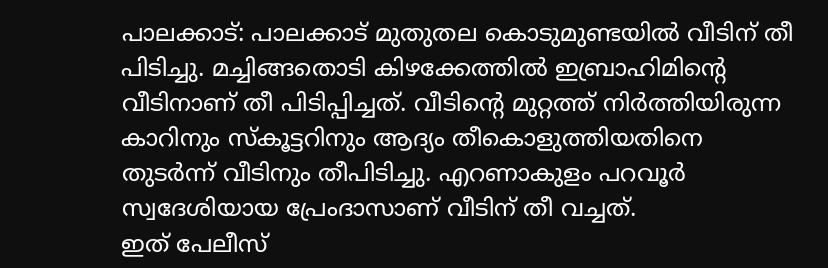പാലക്കാട്: പാലക്കാട് മുതുതല കൊടുമുണ്ടയിൽ വീടിന് തീ പിടിച്ചു. മച്ചിങ്ങതൊടി കിഴക്കേത്തിൽ ഇബ്രാഹിമിന്റെ വീടിനാണ് തീ പിടിപ്പിച്ചത്. വീടിന്റെ മുറ്റത്ത് നിർത്തിയിരുന്ന കാറിനും സ്കൂട്ടറിനും ആദ്യം തീകൊളുത്തിയതിനെ തുടർന്ന് വീടിനും തീപിടിച്ചു. എറണാകുളം പറവൂർ സ്വദേശിയായ പ്രേംദാസാണ് വീടിന് തീ വച്ചത്.
ഇത് പേലീസ്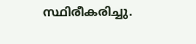സ്ഥിരീകരിച്ചു.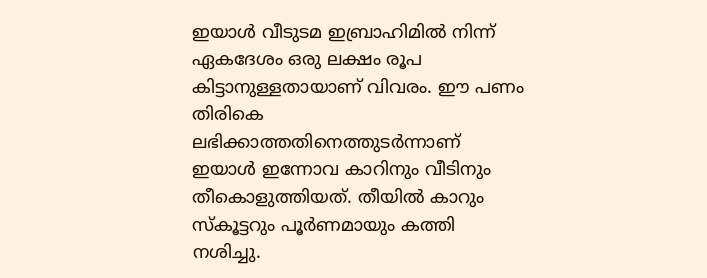ഇയാൾ വീടുടമ ഇബ്രാഹിമിൽ നിന്ന് ഏകദേശം ഒരു ലക്ഷം രൂപ കിട്ടാനുള്ളതായാണ് വിവരം. ഈ പണം തിരികെ ലഭിക്കാത്തതിനെത്തുടർന്നാണ് ഇയാൾ ഇന്നോവ കാറിനും വീടിനും തീകൊളുത്തിയത്. തീയിൽ കാറും സ്കൂട്ടറും പൂർണമായും കത്തി നശിച്ചു.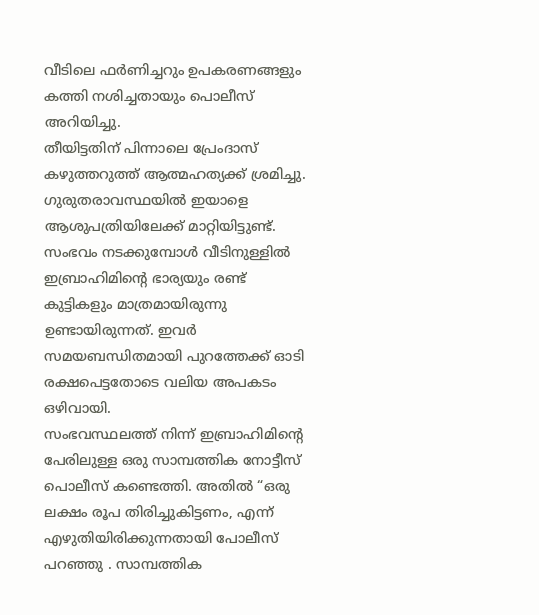വീടിലെ ഫർണിച്ചറും ഉപകരണങ്ങളും കത്തി നശിച്ചതായും പൊലീസ് അറിയിച്ചു.
തീയിട്ടതിന് പിന്നാലെ പ്രേംദാസ് കഴുത്തറുത്ത് ആത്മഹത്യക്ക് ശ്രമിച്ചു. ഗുരുതരാവസ്ഥയിൽ ഇയാളെ ആശുപത്രിയിലേക്ക് മാറ്റിയിട്ടുണ്ട്. സംഭവം നടക്കുമ്പോൾ വീടിനുള്ളിൽ ഇബ്രാഹിമിന്റെ ഭാര്യയും രണ്ട് കുട്ടികളും മാത്രമായിരുന്നു ഉണ്ടായിരുന്നത്. ഇവർ സമയബന്ധിതമായി പുറത്തേക്ക് ഓടി രക്ഷപെട്ടതോടെ വലിയ അപകടം ഒഴിവായി.
സംഭവസ്ഥലത്ത് നിന്ന് ഇബ്രാഹിമിന്റെ പേരിലുള്ള ഒരു സാമ്പത്തിക നോട്ടീസ് പൊലീസ് കണ്ടെത്തി. അതിൽ “ഒരു ലക്ഷം രൂപ തിരിച്ചുകിട്ടണം, എന്ന് എഴുതിയിരിക്കുന്നതായി പോലീസ് പറഞ്ഞു . സാമ്പത്തിക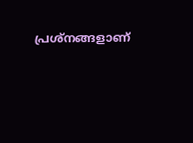പ്രശ്നങ്ങളാണ്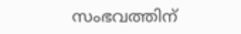സംഭവത്തിന്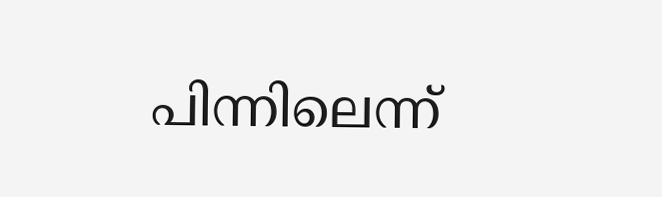പിന്നിലെന്ന്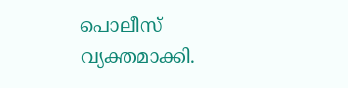പൊലീസ് വ്യക്തമാക്കി.